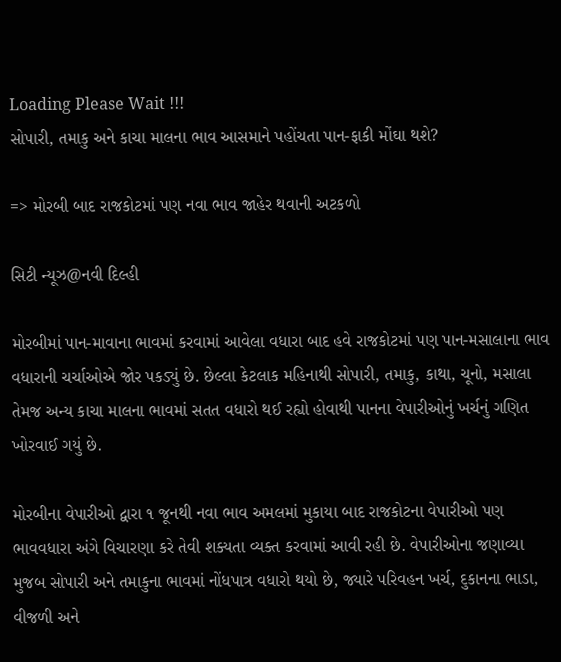Loading Please Wait !!!
સોપારી, તમાકુ અને કાચા માલના ભાવ આસમાને પહોંચતા પાન-ફાકી મોંઘા થશે?

=> મોરબી બાદ રાજકોટમાં પણ નવા ભાવ જાહેર થવાની અટકળો

સિટી ન્યૂઝ@નવી દિલ્હી

મોરબીમાં પાન-માવાના ભાવમાં કરવામાં આવેલા વધારા બાદ હવે રાજકોટમાં પણ પાન-મસાલાના ભાવ વધારાની ચર્ચાઓએ જોર પકડ્યું છે. છેલ્લા કેટલાક મહિનાથી સોપારી, તમાકુ, કાથા, ચૂનો, મસાલા તેમજ અન્ય કાચા માલના ભાવમાં સતત વધારો થઈ રહ્યો હોવાથી પાનના વેપારીઓનું ખર્ચનું ગણિત ખોરવાઈ ગયું છે.

મોરબીના વેપારીઓ દ્વારા ૧ જૂનથી નવા ભાવ અમલમાં મુકાયા બાદ રાજકોટના વેપારીઓ પણ ભાવવધારા અંગે વિચારણા કરે તેવી શક્યતા વ્યક્ત કરવામાં આવી રહી છે. વેપારીઓના જણાવ્યા મુજબ સોપારી અને તમાકુના ભાવમાં નોંધપાત્ર વધારો થયો છે, જ્યારે પરિવહન ખર્ચ, દુકાનના ભાડા, વીજળી અને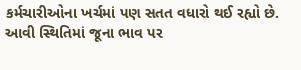કર્મચારીઓના ખર્ચમાં પણ સતત વધારો થઈ રહ્યો છે. આવી સ્થિતિમાં જૂના ભાવ પર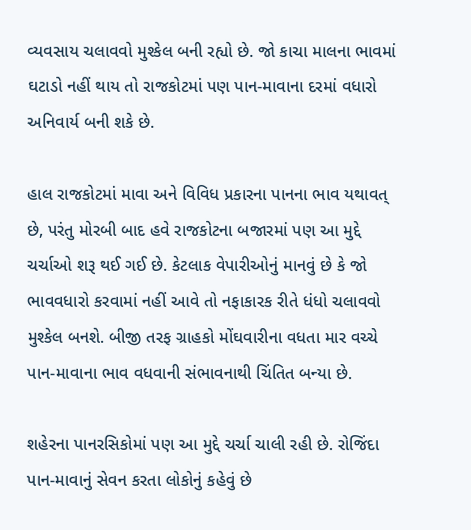વ્યવસાય ચલાવવો મુશ્કેલ બની રહ્યો છે. જો કાચા માલના ભાવમાં ઘટાડો નહીં થાય તો રાજકોટમાં પણ પાન-માવાના દરમાં વધારો અનિવાર્ય બની શકે છે.

હાલ રાજકોટમાં માવા અને વિવિધ પ્રકારના પાનના ભાવ યથાવત્ છે, પરંતુ મોરબી બાદ હવે રાજકોટના બજારમાં પણ આ મુદ્દે ચર્ચાઓ શરૂ થઈ ગઈ છે. કેટલાક વેપારીઓનું માનવું છે કે જો ભાવવધારો કરવામાં નહીં આવે તો નફાકારક રીતે ધંધો ચલાવવો મુશ્કેલ બનશે. બીજી તરફ ગ્રાહકો મોંઘવારીના વધતા માર વચ્ચે પાન-માવાના ભાવ વધવાની સંભાવનાથી ચિંતિત બન્યા છે.

શહેરના પાનરસિકોમાં પણ આ મુદ્દે ચર્ચા ચાલી રહી છે. રોજિંદા પાન-માવાનું સેવન કરતા લોકોનું કહેવું છે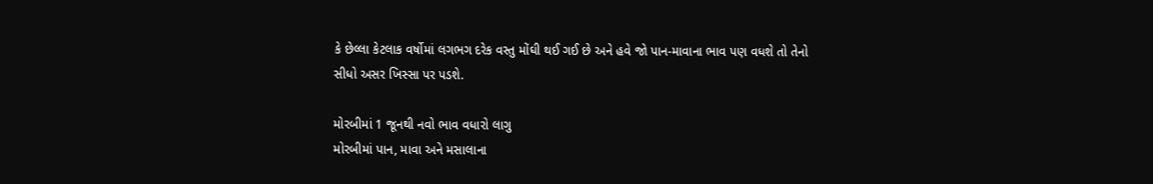કે છેલ્લા કેટલાક વર્ષોમાં લગભગ દરેક વસ્તુ મોંઘી થઈ ગઈ છે અને હવે જો પાન-માવાના ભાવ પણ વધશે તો તેનો સીધો અસર ખિસ્સા પર પડશે.

મોરબીમાં 1 જૂનથી નવો ભાવ વધારો લાગુ
મોરબીમાં પાન, માવા અને મસાલાના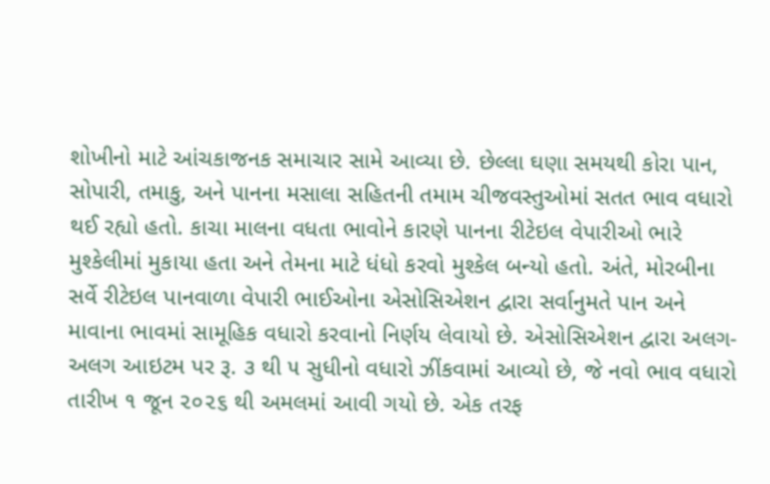શોખીનો માટે આંચકાજનક સમાચાર સામે આવ્યા છે. છેલ્લા ઘણા સમયથી કોરા પાન, સોપારી, તમાકુ, અને પાનના મસાલા સહિતની તમામ ચીજવસ્તુઓમાં સતત ભાવ વધારો થઈ રહ્યો હતો. કાચા માલના વધતા ભાવોને કારણે પાનના રીટેઇલ વેપારીઓ ભારે મુશ્કેલીમાં મુકાયા હતા અને તેમના માટે ધંધો કરવો મુશ્કેલ બન્યો હતો. અંતે, મોરબીના સર્વે રીટેઇલ પાનવાળા વેપારી ભાઈઓના એસોસિએશન દ્વારા સર્વાનુમતે પાન અને માવાના ભાવમાં સામૂહિક વધારો કરવાનો નિર્ણય લેવાયો છે. એસોસિએશન દ્વારા અલગ-અલગ આઇટમ પર રૂ. ૩ થી ૫ સુધીનો વધારો ઝીંકવામાં આવ્યો છે, જે નવો ભાવ વધારો તારીખ ૧ જૂન ૨૦૨૬ થી અમલમાં આવી ગયો છે. એક તરફ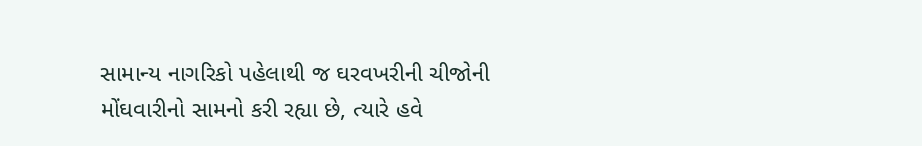સામાન્ય નાગરિકો પહેલાથી જ ઘરવખરીની ચીજોની મોંઘવારીનો સામનો કરી રહ્યા છે, ત્યારે હવે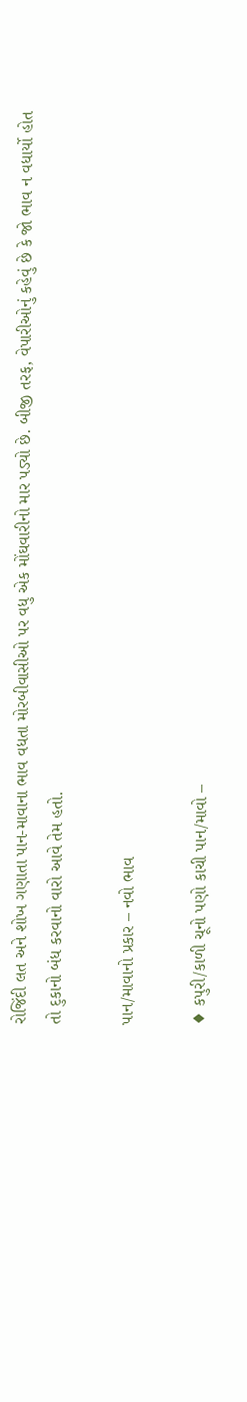રોજિંદી લત અને શોખ ગણાતા પાન-માવાના ભાવ વધતા મોરબીવાસીઓ પર વધુ એક મોંઘવારીનો માર પડ્યો છે. બીજી તરફ, વેપારીઓનું કહેવું છે કે જો ભાવ ન વધાર્યો હોત તો દુકાનો બંધ કરવાનો વારો આવે તેમ હતો.

પાન/માવાનો પ્રકાર – નવો ભાવ

♦ કપુરી/કાળી ચૂનો પણો કાચી પાન/માવો –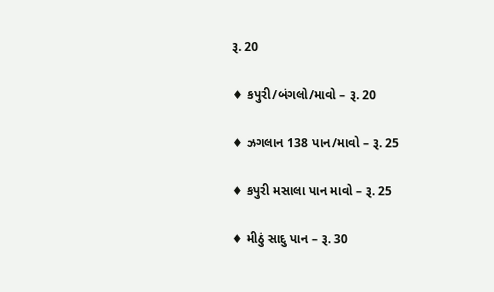રૂ. 20

♦ કપુરી/બંગલો/માવો – રૂ. 20

♦ ઝગલાન 138 પાન/માવો – રૂ. 25

♦ કપુરી મસાલા પાન માવો – રૂ. 25

♦ મીઠું સાદુ પાન – રૂ. 30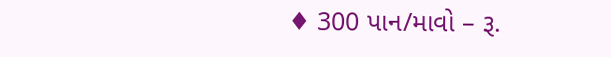♦ 300 પાન/માવો – રૂ.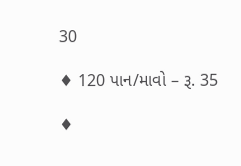30

♦ 120 પાન/માવો – રૂ. 35

♦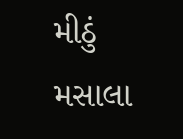મીઠું મસાલા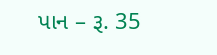પાન – રૂ. 35